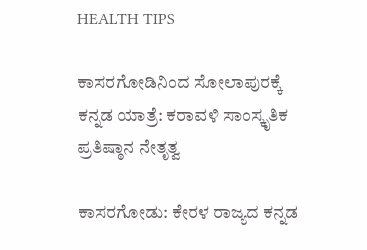HEALTH TIPS

ಕಾಸರಗೋಡಿನಿಂದ ಸೋಲಾಪುರಕ್ಕೆ ಕನ್ನಡ ಯಾತ್ರೆ: ಕರಾವಳಿ ಸಾಂಸ್ಕೃತಿಕ ಪ್ರತಿಷ್ಠಾನ ನೇತೃತ್ವ

ಕಾಸರಗೋಡು: ಕೇರಳ ರಾಜ್ಯದ ಕನ್ನಡ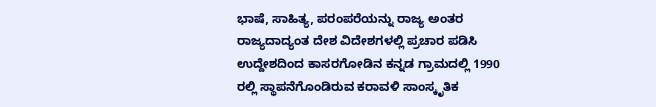ಭಾಷೆ, ಸಾಹಿತ್ಯ, ಪರಂಪರೆಯನ್ನು ರಾಜ್ಯ ಅಂತರ ರಾಜ್ಯದಾದ್ಯಂತ ದೇಶ ವಿದೇಶಗಳಲ್ಲಿ ಪ್ರಚಾರ ಪಡಿಸಿ ಉದ್ದೇಶದಿಂದ ಕಾಸರಗೋಡಿನ ಕನ್ನಡ ಗ್ರಾಮದಲ್ಲಿ 1990 ರಲ್ಲಿ ಸ್ಥಾಪನೆಗೊಂಡಿರುವ ಕರಾವಳಿ ಸಾಂಸ್ಕೃತಿಕ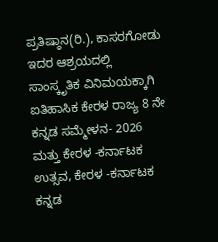ಪ್ರತಿಷ್ಠಾನ(ರಿ.), ಕಾಸರಗೋಡು ಇದರ ಆಶ್ರಯದಲ್ಲಿ ಸಾಂಸ್ಕೃತಿಕ ವಿನಿಮಯಕ್ಕಾಗಿ ಐತಿಹಾಸಿಕ ಕೇರಳ ರಾಜ್ಯ 8 ನೇ ಕನ್ನಡ ಸಮ್ಮೇಳನ- 2026 ಮತ್ತು ಕೇರಳ -ಕರ್ನಾಟಕ ಉತ್ಸವ, ಕೇರಳ -ಕರ್ನಾಟಕ ಕನ್ನಡ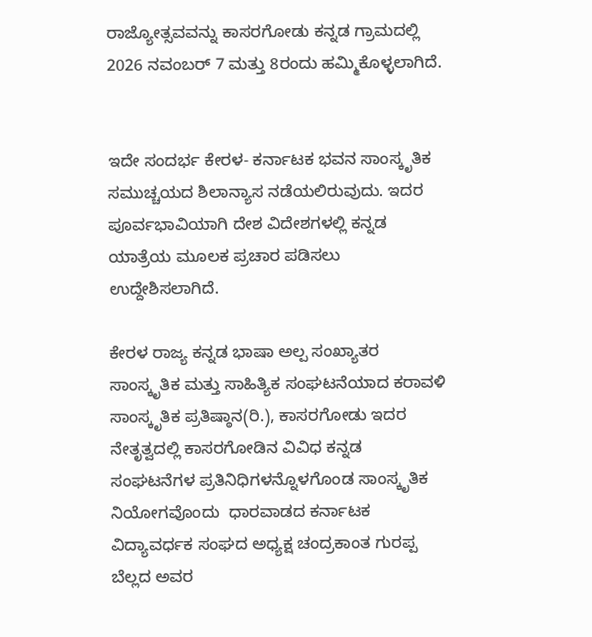ರಾಜ್ಯೋತ್ಸವವನ್ನು ಕಾಸರಗೋಡು ಕನ್ನಡ ಗ್ರಾಮದಲ್ಲಿ 2026 ನವಂಬರ್ 7 ಮತ್ತು 8ರಂದು ಹಮ್ಮಿಕೊಳ್ಳಲಾಗಿದೆ.


ಇದೇ ಸಂದರ್ಭ ಕೇರಳ- ಕರ್ನಾಟಕ ಭವನ ಸಾಂಸ್ಕೃತಿಕ ಸಮುಚ್ಚಯದ ಶಿಲಾನ್ಯಾಸ ನಡೆಯಲಿರುವುದು. ಇದರ ಪೂರ್ವಭಾವಿಯಾಗಿ ದೇಶ ವಿದೇಶಗಳಲ್ಲಿ ಕನ್ನಡ ಯಾತ್ರೆಯ ಮೂಲಕ ಪ್ರಚಾರ ಪಡಿಸಲು ಉದ್ದೇಶಿಸಲಾಗಿದೆ.

ಕೇರಳ ರಾಜ್ಯ ಕನ್ನಡ ಭಾಷಾ ಅಲ್ಪ ಸಂಖ್ಯಾತರ ಸಾಂಸ್ಕೃತಿಕ ಮತ್ತು ಸಾಹಿತ್ಯಿಕ ಸಂಘಟನೆಯಾದ ಕರಾವಳಿ ಸಾಂಸ್ಕೃತಿಕ ಪ್ರತಿಷ್ಠಾನ(ರಿ.), ಕಾಸರಗೋಡು ಇದರ ನೇತೃತ್ವದಲ್ಲಿ ಕಾಸರಗೋಡಿನ ವಿವಿಧ ಕನ್ನಡ ಸಂಘಟನೆಗಳ ಪ್ರತಿನಿಧಿಗಳನ್ನೊಳಗೊಂಡ ಸಾಂಸ್ಕೃತಿಕ ನಿಯೋಗವೊಂದು  ಧಾರವಾಡದ ಕರ್ನಾಟಕ ವಿದ್ಯಾವರ್ಧಕ ಸಂಘದ ಅಧ್ಯಕ್ಷ ಚಂದ್ರಕಾಂತ ಗುರಪ್ಪ ಬೆಲ್ಲದ ಅವರ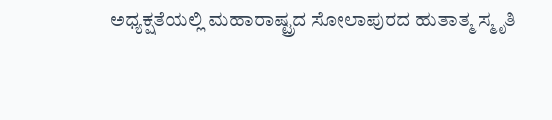ಅಧ್ಯಕ್ಷತೆಯಲ್ಲಿ ಮಹಾರಾಷ್ಟ್ರದ ಸೋಲಾಪುರದ ಹುತಾತ್ಮ ಸ್ಮೃತಿ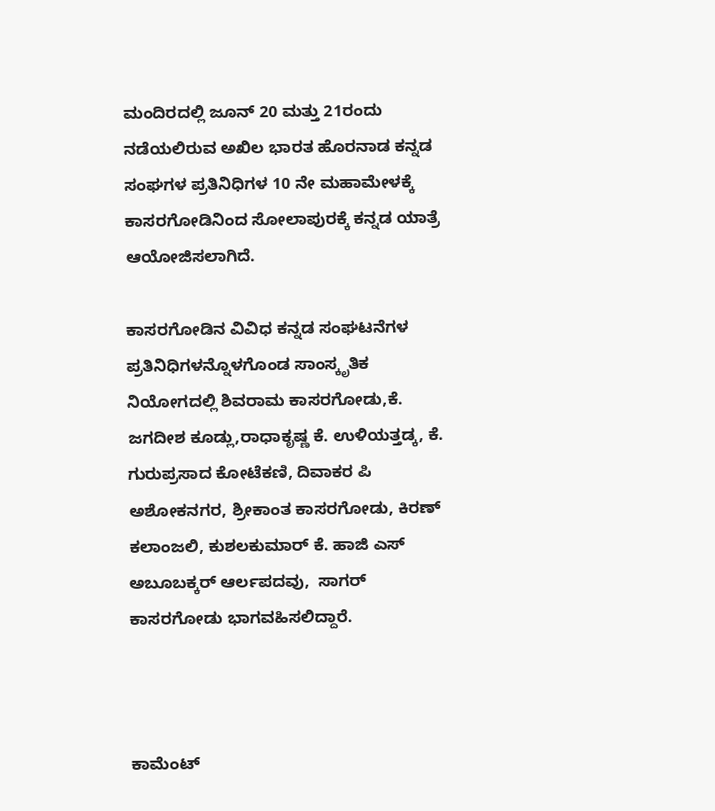ಮಂದಿರದಲ್ಲಿ ಜೂನ್ 20 ಮತ್ತು 21ರಂದು ನಡೆಯಲಿರುವ ಅಖಿಲ ಭಾರತ ಹೊರನಾಡ ಕನ್ನಡ ಸಂಘಗಳ ಪ್ರತಿನಿಧಿಗಳ 10 ನೇ ಮಹಾಮೇಳಕ್ಕೆ ಕಾಸರಗೋಡಿನಿಂದ ಸೋಲಾಪುರಕ್ಕೆ ಕನ್ನಡ ಯಾತ್ರೆ ಆಯೋಜಿಸಲಾಗಿದೆ.

ಕಾಸರಗೋಡಿನ ವಿವಿಧ ಕನ್ನಡ ಸಂಘಟನೆಗಳ ಪ್ರತಿನಿಧಿಗಳನ್ನೊಳಗೊಂಡ ಸಾಂಸ್ಕೃತಿಕ ನಿಯೋಗದಲ್ಲಿ ಶಿವರಾಮ ಕಾಸರಗೋಡು,ಕೆ. ಜಗದೀಶ ಕೂಡ್ಲು,ರಾಧಾಕೃಷ್ಣ ಕೆ. ಉಳಿಯತ್ತಡ್ಕ, ಕೆ. ಗುರುಪ್ರಸಾದ ಕೋಟೆಕಣಿ, ದಿವಾಕರ ಪಿ ಅಶೋಕನಗರ, ಶ್ರೀಕಾಂತ ಕಾಸರಗೋಡು, ಕಿರಣ್ ಕಲಾಂಜಲಿ, ಕುಶಲಕುಮಾರ್ ಕೆ. ಹಾಜಿ ಎಸ್ ಅಬೂಬಕ್ಕರ್ ಆರ್ಲಪದವು,  ಸಾಗರ್ ಕಾಸರಗೋಡು ಭಾಗವಹಿಸಲಿದ್ದಾರೆ.



ಕಾಮೆಂಟ್‌‌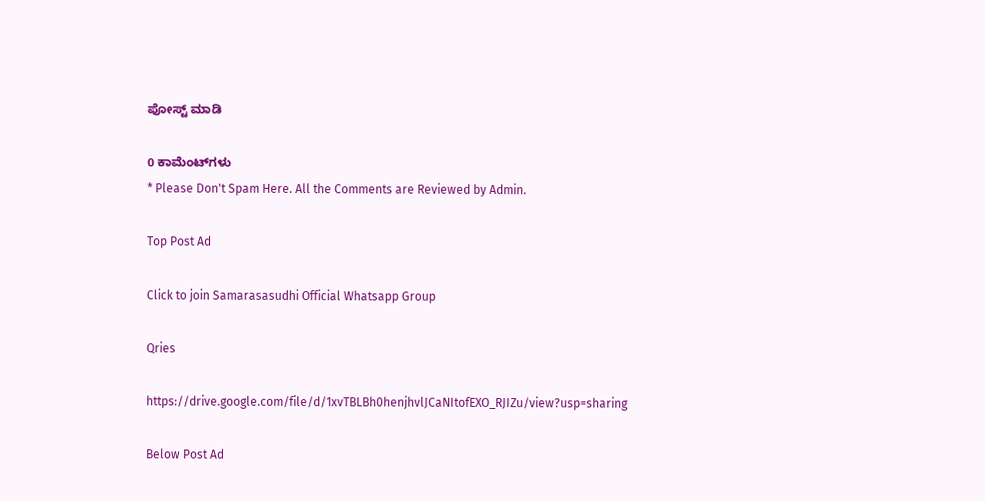ಪೋಸ್ಟ್‌ ಮಾಡಿ

0 ಕಾಮೆಂಟ್‌ಗಳು
* Please Don't Spam Here. All the Comments are Reviewed by Admin.

Top Post Ad

Click to join Samarasasudhi Official Whatsapp Group

Qries

https://drive.google.com/file/d/1xvTBLBh0henjhvlJCaNItofEXO_RJIZu/view?usp=sharing

Below Post Ad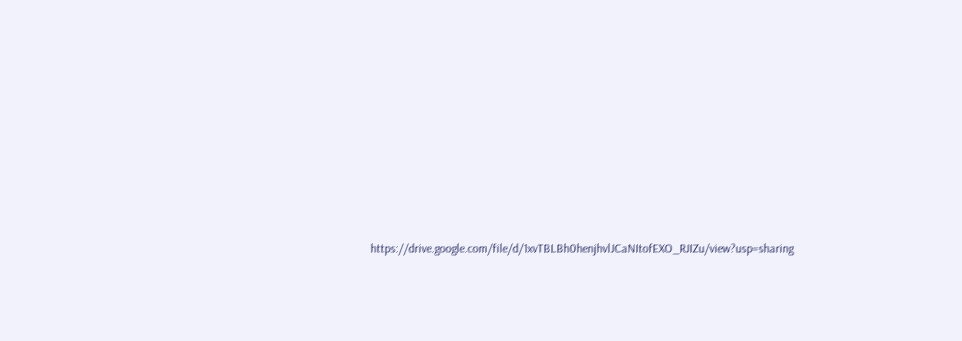https://drive.google.com/file/d/1xvTBLBh0henjhvlJCaNItofEXO_RJIZu/view?usp=sharing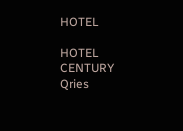HOTEL

HOTEL
CENTURY
Qries